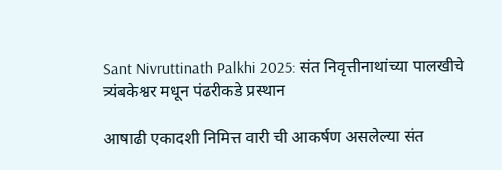Sant Nivruttinath Palkhi 2025: संत निवृत्तीनाथांच्या पालखीचे त्र्यंबकेश्वर मधून पंढरीकडे प्रस्थान

आषाढी एकादशी निमित्त वारी ची आकर्षण असलेल्या संत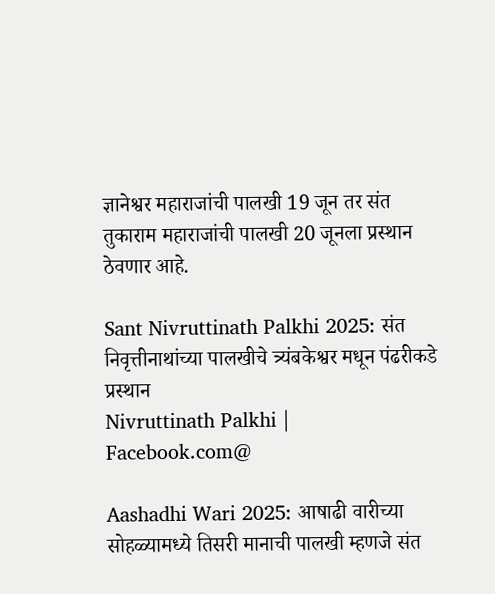ज्ञानेश्वर महाराजांची पालखी 19 जून तर संत तुकाराम महाराजांची पालखी 20 जूनला प्रस्थान ठेवणार आहे.

Sant Nivruttinath Palkhi 2025: संत निवृत्तीनाथांच्या पालखीचे त्र्यंबकेश्वर मधून पंढरीकडे प्रस्थान
Nivruttinath Palkhi | Facebook.com@

Aashadhi Wari 2025: आषाढी वारीच्या सोहळ्यामध्ये तिसरी मानाची पालखी म्हणजे संत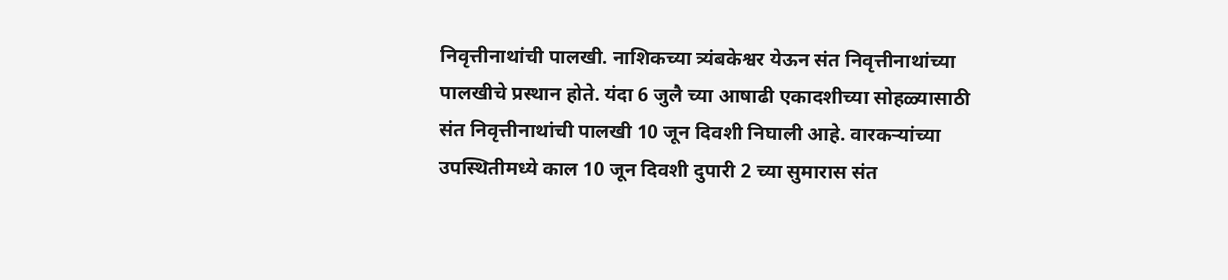निवृत्तीनाथांची पालखी. नाशिकच्या त्र्यंबकेश्वर येऊन संत निवृत्तीनाथांच्या पालखीचे प्रस्थान होते. यंदा 6 जुलै च्या आषाढी एकादशीच्या सोहळ्यासाठी संत निवृत्तीनाथांची पालखी 10 जून दिवशी निघाली आहे. वारकर्‍यांच्या उपस्थितीमध्ये काल 10 जून दिवशी दुपारी 2 च्या सुमारास संत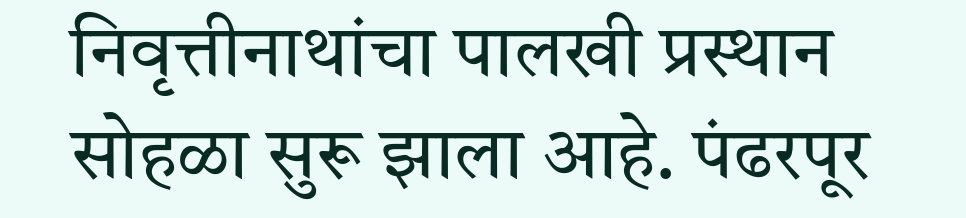निवृत्तीनाथांचा पालखी प्रस्थान सोहळा सुरू झाला आहे. पंढरपूर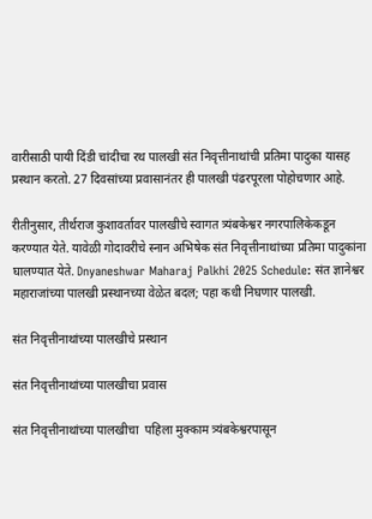वारीसाठी पायी दिंडी चांदीचा रथ पालखी संत निवृत्तीनाथांची प्रतिमा पादुका यासह प्रस्थान करतो. 27 दिवसांच्या प्रवासानंतर ही पालखी पंढरपूरला पोहोचणार आहे.

रीतीनुसार, तीर्थराज कुशावर्तावर पालखीचे स्वागत त्र्यंबकेश्वर नगरपालिकेकडून करण्यात येते. यावेळी गोदावरीचे स्नान अभिषेक संत निवृत्तीनाथांच्या प्रतिमा पादुकांना घालण्यात येते. Dnyaneshwar Maharaj Palkhi 2025 Schedule: संत ज्ञानेश्वर महाराजांच्या पालखी प्रस्थानच्या वेळेत बदल; पहा कधी निघणार पालखी.

संत निवृत्तीनाथांच्या पालखीचे प्रस्थान

संत निवृत्तीनाथांच्या पालखीचा प्रवास

संत निवृत्तीनाथांच्या पालखीचा  पहिला मुक्काम त्र्यंबकेश्वरपासून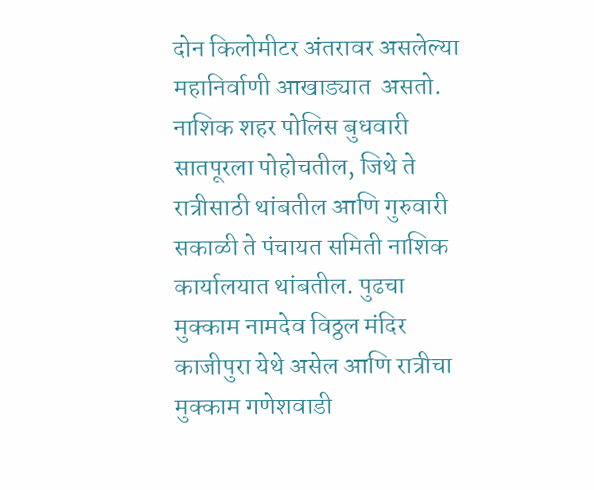दोन किलोमीटर अंतरावर असलेल्या महानिर्वाणी आखाड्यात  असतो. नाशिक शहर पोलिस बुधवारी सातपूरला पोहोचतील, जिथे ते रात्रीसाठी थांबतील आणि गुरुवारी सकाळी ते पंचायत समिती नाशिक कार्यालयात थांबतील. पुढचा मुक्काम नामदेव विठ्ठल मंदिर काजीपुरा येथे असेल आणि रात्रीचा मुक्काम गणेशवाडी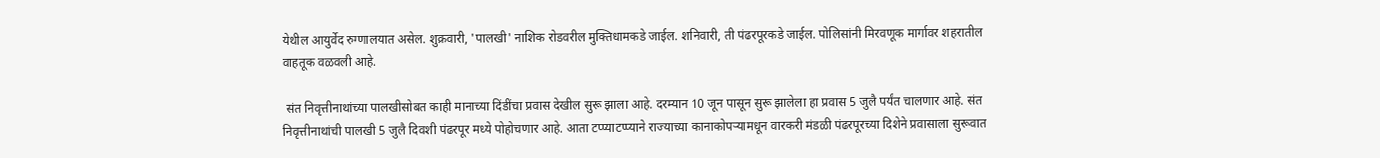येथील आयुर्वेद रुग्णालयात असेल. शुक्रवारी, 'पालखी' नाशिक रोडवरील मुक्तिधामकडे जाईल. शनिवारी, ती पंढरपूरकडे जाईल. पोलिसांनी मिरवणूक मार्गावर शहरातील वाहतूक वळवली आहे.

 संत निवृत्तीनाथांच्या पालखीसोबत काही मानाच्या दिंडींचा प्रवास देखील सुरू झाला आहे. दरम्यान 10 जून पासून सुरू झालेला हा प्रवास 5 जुलै पर्यंत चालणार आहे. संत निवृत्तीनाथांची पालखी 5 जुलै दिवशी पंढरपूर मध्ये पोहोचणार आहे. आता टप्प्याटप्प्याने राज्याच्या कानाकोपर्‍यामधून वारकरी मंडळी पंढरपूरच्या दिशेने प्रवासाला सुरूवात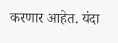करणार आहेत. यंदा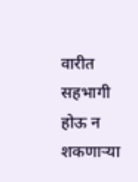वारीत सहभागी होऊ न शकणार्‍या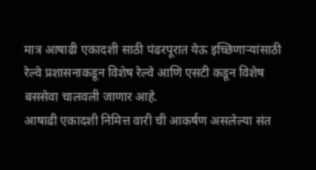मात्र आषाढी एकादशी साठी पंढरपूरात येऊ इच्छिणार्‍यांसाठी रेल्वे प्रशासनाकडून विशेष रेल्वे आणि एसटी कडून विशेष बससेवा चालवली जाणार आहे.
आषाढी एकादशी निमित्त वारी ची आकर्षण असलेल्या संत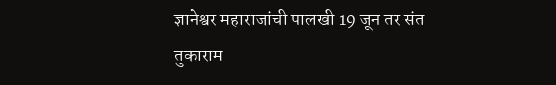ज्ञानेश्वर महाराजांची पालखी 19 जून तर संत तुकाराम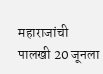महाराजांची पालखी 20 जूनला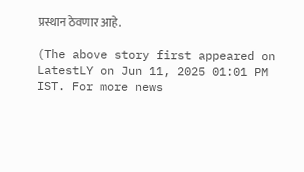प्रस्थान ठेवणार आहे.

(The above story first appeared on LatestLY on Jun 11, 2025 01:01 PM IST. For more news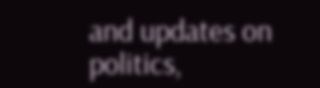and updates on politics,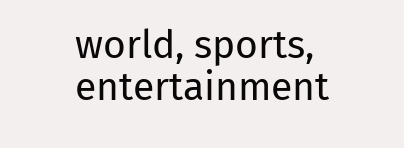world, sports, entertainment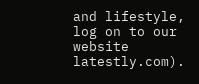and lifestyle, log on to our website latestly.com).